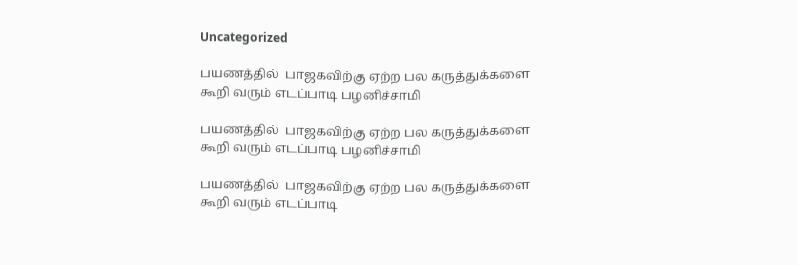Uncategorized

பயணத்தில்  பாஜகவிற்கு ஏற்ற பல கருத்துக்களை கூறி வரும் எடப்பாடி பழனிச்சாமி

பயணத்தில்  பாஜகவிற்கு ஏற்ற பல கருத்துக்களை கூறி வரும் எடப்பாடி பழனிச்சாமி

பயணத்தில்  பாஜகவிற்கு ஏற்ற பல கருத்துக்களை கூறி வரும் எடப்பாடி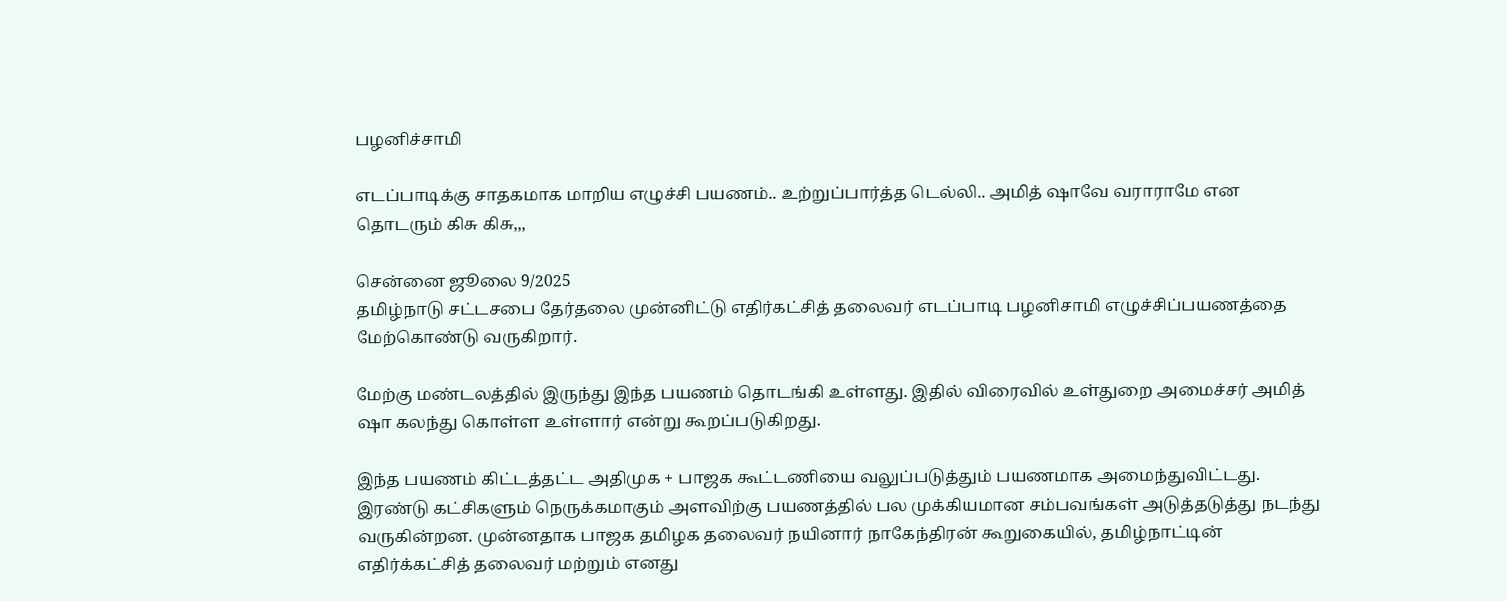பழனிச்சாமி

எடப்பாடிக்கு சாதகமாக மாறிய எழுச்சி பயணம்.. உற்றுப்பார்த்த டெல்லி.. அமித் ஷாவே வராராமே என தொடரும் கிசு கிசு,,,

சென்னை ஜூலை 9/2025
தமிழ்நாடு சட்டசபை தேர்தலை முன்னிட்டு எதிர்கட்சித் தலைவர் எடப்பாடி பழனிசாமி எழுச்சிப்பயணத்தை மேற்கொண்டு வருகிறார்.

மேற்கு மண்டலத்தில் இருந்து இந்த பயணம் தொடங்கி உள்ளது. இதில் விரைவில் உள்துறை அமைச்சர் அமித் ஷா கலந்து கொள்ள உள்ளார் என்று கூறப்படுகிறது.

இந்த பயணம் கிட்டத்தட்ட அதிமுக + பாஜக கூட்டணியை வலுப்படுத்தும் பயணமாக அமைந்துவிட்டது. இரண்டு கட்சிகளும் நெருக்கமாகும் அளவிற்கு பயணத்தில் பல முக்கியமான சம்பவங்கள் அடுத்தடுத்து நடந்து வருகின்றன. முன்னதாக பாஜக தமிழக தலைவர் நயினார் நாகேந்திரன் கூறுகையில், தமிழ்நாட்டின் எதிர்க்கட்சித் தலைவர் மற்றும் எனது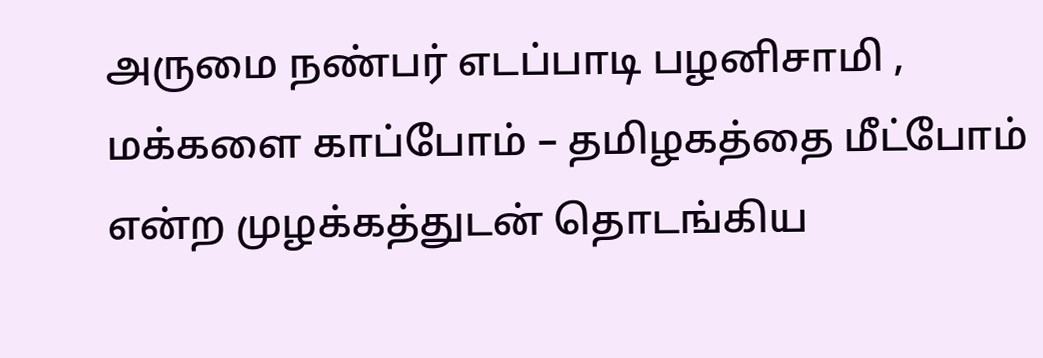அருமை நண்பர் எடப்பாடி பழனிசாமி , மக்களை காப்போம் – தமிழகத்தை மீட்போம் என்ற முழக்கத்துடன் தொடங்கிய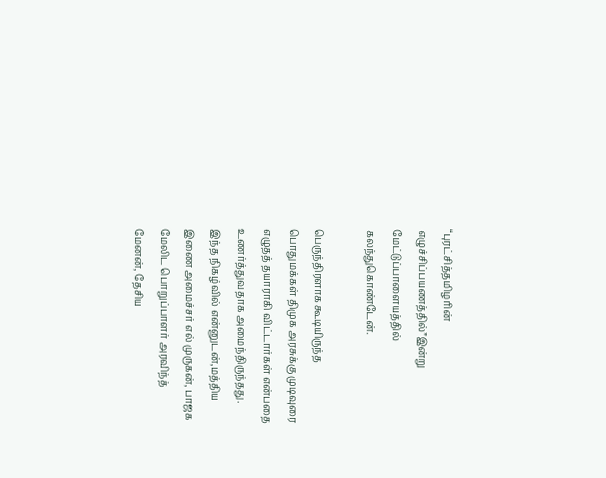“புரட்சித்தமிழரின் எழுச்சிப்பயணத்தில்”இன்று மேட்டுப்பாளையத்தில் கலந்துகொண்டேன்.

பெருந்திரளாக கூடியிருந்த பொதுமக்கள் திமுக அரசுக்கு முடிவுரை எழுதத் தயாராகி விட்டார்கள் என்பதை உணர்த்துவதாக அமைந்திருந்தது. இந்த நிகழ்வில் என்னுடன்,மத்திய இணை அமைச்சர் எல் முருகன், பாஜக மேலிட பொறுப்பாளர் அரவிந்த் மேனன், தேசிய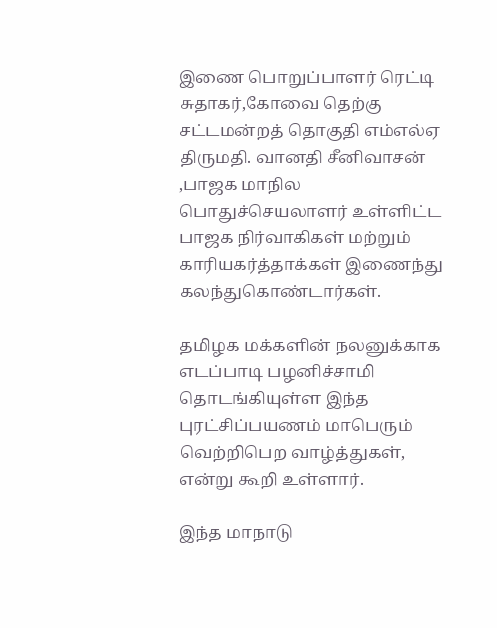இணை பொறுப்பாளர் ரெட்டி சுதாகர்,கோவை தெற்கு சட்டமன்றத் தொகுதி எம்எல்ஏ திருமதி. வானதி சீனிவாசன் ,பாஜக மாநில பொதுச்செயலாளர் உள்ளிட்ட பாஜக நிர்வாகிகள் மற்றும் காரியகர்த்தாக்கள் இணைந்து கலந்துகொண்டார்கள்.

தமிழக மக்களின் நலனுக்காக எடப்பாடி பழனிச்சாமி தொடங்கியுள்ள இந்த புரட்சிப்பயணம் மாபெரும் வெற்றிபெற வாழ்த்துகள், என்று கூறி உள்ளார்.

இந்த மாநாடு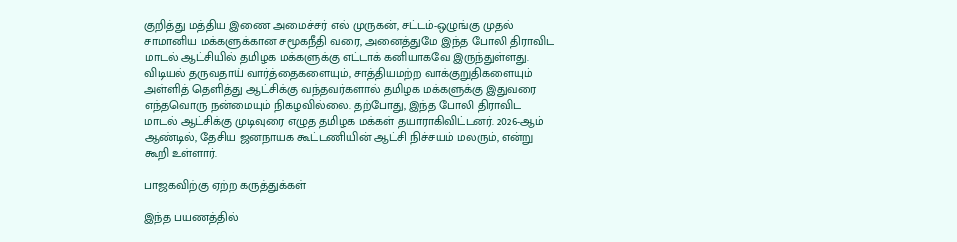குறித்து மத்திய இணை அமைச்சர் எல் முருகன், சட்டம்-ஒழுங்கு முதல் சாமானிய மக்களுக்கான சமூகநீதி வரை, அனைத்துமே இந்த போலி திராவிட மாடல் ஆட்சியில் தமிழக மக்களுக்கு எட்டாக் கனியாகவே இருந்துள்ளது. விடியல் தருவதாய் வார்த்தைகளையும், சாத்தியமற்ற வாக்குறுதிகளையும் அள்ளித் தெளித்து ஆட்சிக்கு வந்தவர்களால் தமிழக மக்களுக்கு இதுவரை எந்தவொரு நன்மையும் நிகழவில்லை. தற்போது, இந்த போலி திராவிட மாடல் ஆட்சிக்கு முடிவுரை எழுத தமிழக மக்கள் தயாராகிவிட்டனர். 2026-ஆம் ஆண்டில், தேசிய ஜனநாயக கூட்டணியின் ஆட்சி நிச்சயம் மலரும், என்று கூறி உள்ளார்.

பாஜகவிற்கு ஏற்ற கருத்துக்கள்

இந்த பயணத்தில்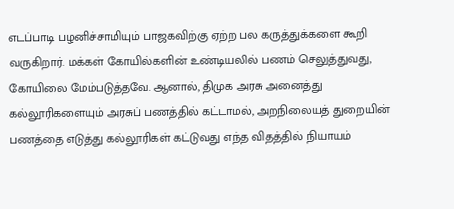எடப்பாடி பழனிச்சாமியும் பாஜகவிற்கு ஏற்ற பல கருத்துக்களை கூறி வருகிறார். மக்கள் கோயில்களின் உண்டியலில் பணம் செலுத்துவது, கோயிலை மேம்படுத்தவே. ஆனால், திமுக அரசு அனைத்து கல்லூரிகளையும் அரசுப் பணத்தில் கட்டாமல், அறநிலையத் துறையின் பணத்தை எடுத்து கல்லூரிகள் கட்டுவது எந்த விதத்தில் நியாயம்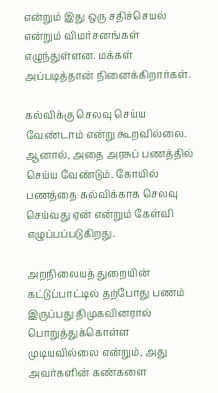என்றும் இது ஒரு சதிச்செயல் என்றும் விமர்சனங்கள் எழுந்துள்ளன. மக்கள் அப்படித்தான் நினைக்கிறார்கள்.

கல்விக்கு செலவு செய்ய வேண்டாம் என்று கூறவில்லை. ஆனால், அதை அரசுப் பணத்தில் செய்ய வேண்டும். கோயில் பணத்தை கல்விக்காக செலவு செய்வது ஏன் என்றும் கேள்வி எழுப்பப்படுகிறது.

அறநிலையத் துறையின் கட்டுப்பாட்டில் தற்போது பணம் இருப்பது திமுகவினரால் பொறுத்துக்கொள்ள முடியவில்லை என்றும், அது அவர்களின் கண்களை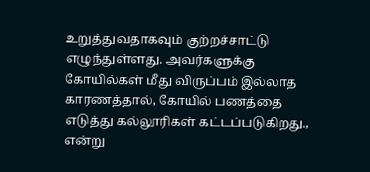உறுத்துவதாகவும் குற்றச்சாட்டு எழுந்துள்ளது. அவர்களுக்கு கோயில்கள் மீது விருப்பம் இல்லாத காரணத்தால், கோயில் பணத்தை எடுத்து கல்லூரிகள் கட்டப்படுகிறது., என்று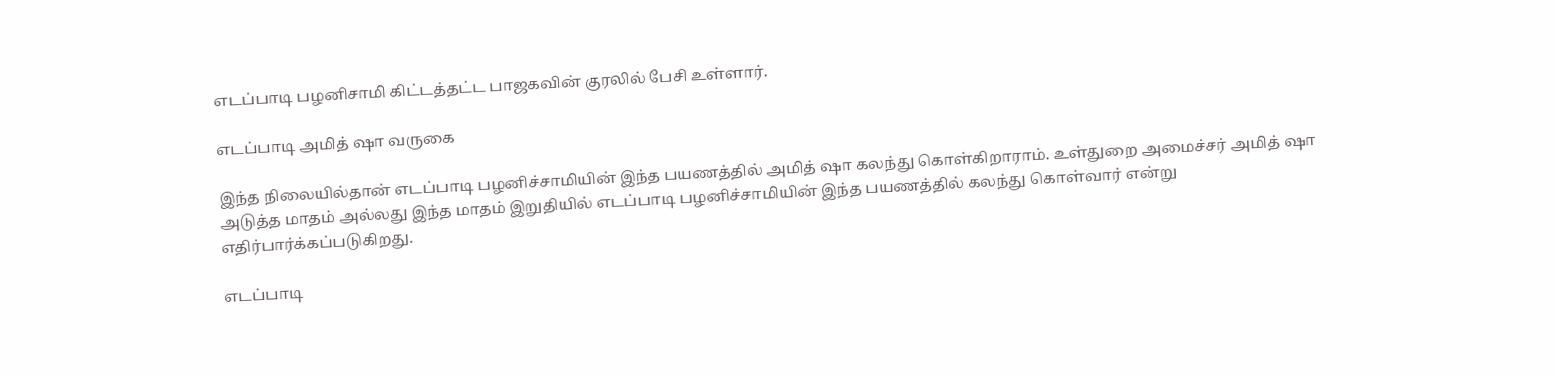எடப்பாடி பழனிசாமி கிட்டத்தட்ட பாஜகவின் குரலில் பேசி உள்ளார்.

எடப்பாடி அமித் ஷா வருகை

இந்த நிலையில்தான் எடப்பாடி பழனிச்சாமியின் இந்த பயணத்தில் அமித் ஷா கலந்து கொள்கிறாராம். உள்துறை அமைச்சர் அமித் ஷா அடுத்த மாதம் அல்லது இந்த மாதம் இறுதியில் எடப்பாடி பழனிச்சாமியின் இந்த பயணத்தில் கலந்து கொள்வார் என்று எதிர்பார்க்கப்படுகிறது.

எடப்பாடி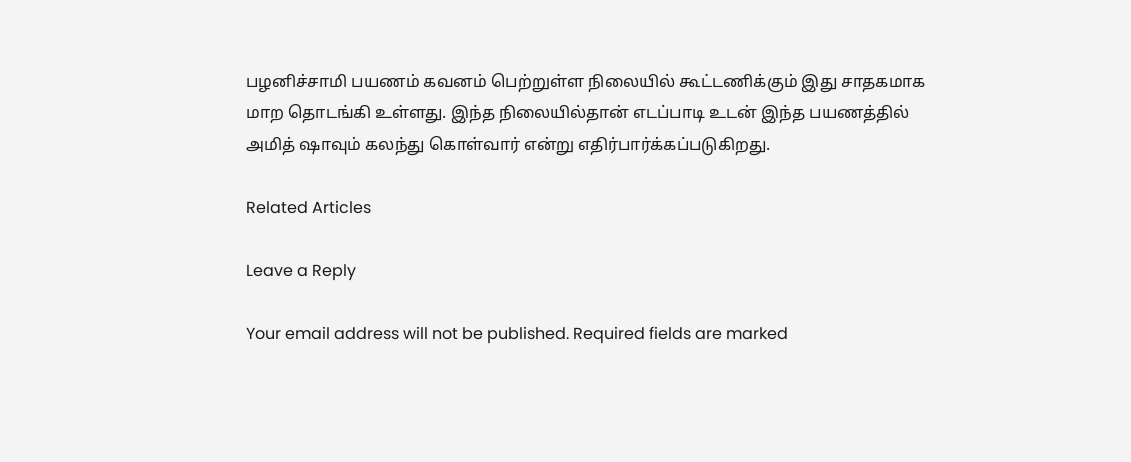பழனிச்சாமி பயணம் கவனம் பெற்றுள்ள நிலையில் கூட்டணிக்கும் இது சாதகமாக மாற தொடங்கி உள்ளது. இந்த நிலையில்தான் எடப்பாடி உடன் இந்த பயணத்தில் அமித் ஷாவும் கலந்து கொள்வார் என்று எதிர்பார்க்கப்படுகிறது.

Related Articles

Leave a Reply

Your email address will not be published. Required fields are marked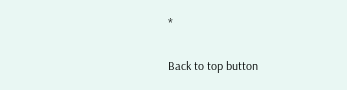*

Back to top button